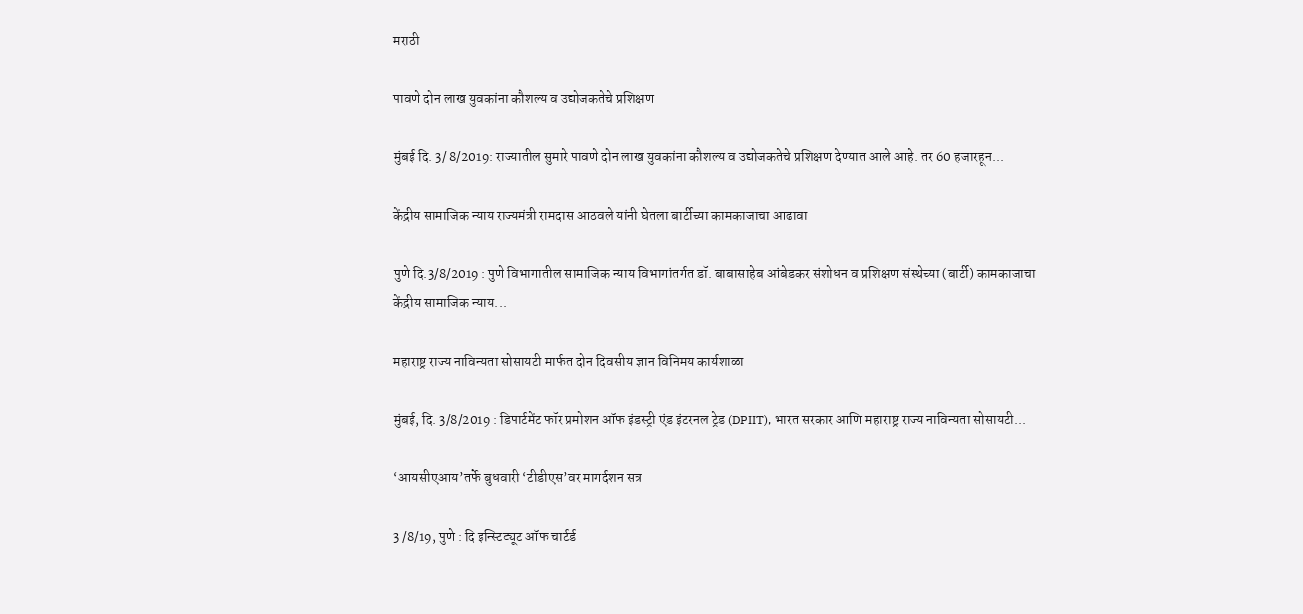मराठी

पावणे दोन लाख युवकांना कौशल्य व उद्योजकतेचे प्रशिक्षण

मुंबई दि. 3/ 8/2019: राज्यातील सुमारे पावणे दोन लाख युवकांना कौशल्य व उद्योजकतेचे प्रशिक्षण देण्यात आले आहे. तर 60 हजारहून...

केंद्रीय सामाजिक न्याय राज्यमंत्री रामदास आठवले यांनी घेतला बार्टीच्या कामकाजाचा आढावा

पुणे दि.3/8/2019 : पुणे विभागातील सामाजिक न्याय विभागांतर्गत डॉ. बाबासाहेब आंबेडकर संशोधन व प्रशिक्षण संस्थेच्या (बार्टी) कामकाजाचा केंद्रीय सामाजिक न्याय...

महाराष्ट्र राज्य नाविन्यता सोसायटी मार्फत दोन दिवसीय ज्ञान विनिमय कार्यशाळा

मुंबई, दि. 3/8/2019 : डिपार्टमेंट फॉर प्रमोशन ऑफ इंडस्ट्री एंड इंटरनल ट्रेड (DPIIT), भारत सरकार आणि महाराष्ट्र राज्य नाविन्यता सोसायटी...

‘आयसीएआय’तर्फे बुधवारी ‘टीडीएस’वर मागर्दशन सत्र

3 /8/19, पुणे : दि इन्स्टिट्यूट ऑफ चार्टर्ड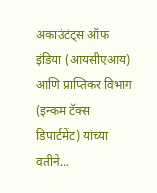अकाउंटंट्स ऑफ इंडिया (आयसीएआय) आणि प्राप्तिकर विभाग (इन्कम टॅक्स डिपार्टमेंट) यांच्या वतीने...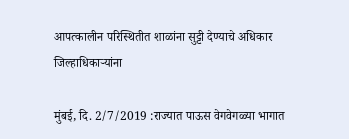आपत्कालीन परिस्थितीत शाळांना सुट्टी देण्याचे अधिकार जिल्हाधिकाऱ्यांना

मुंबई, दि. 2/7/2019 :राज्यात पाऊस वेगवेगळ्या भागात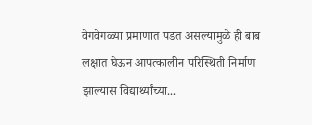वेगवेगळ्या प्रमाणात पडत असल्यामुळे ही बाब लक्षात घेऊन आपत्कालीन परिस्थिती निर्माण झाल्यास विद्यार्थ्यांच्या...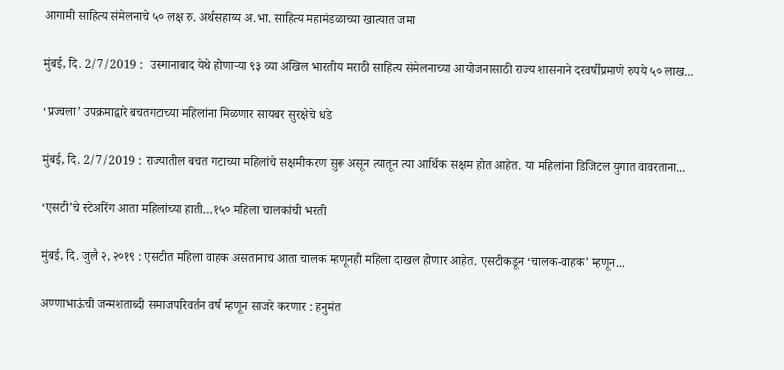आगामी साहित्य संमेलनाचे ५० लक्ष रु. अर्थसहाय्य अ.भा. साहित्य महामंडळाच्या खात्यात जमा

मुंबई, दि. 2/7/2019 :  उस्मानाबाद येथे होणाऱ्या ९३ व्या अखिल भारतीय मराठी साहित्य संमेलनाच्या आयोजनासाठी राज्य शासनाने दरवर्षीप्रमाणे रुपये ५० लाख...

‘प्रज्वला’ उपक्रमाद्वारे बचतगटाच्या महिलांना मिळणार सायबर सुरक्षेचे धडे

मुंबई, दि. 2/7/2019 : राज्यातील बचत गटाच्या महिलांचे सक्षमीकरण सुरू असून त्यातून त्या आर्थिक सक्षम होत आहेत. या महिलांना डिजिटल युगात वावरताना...

‘एसटी’चे स्टेअरिंग आता महिलांच्या हाती…१५० महिला चालकांची भरती

मुंबई, दि. जुलै २, २०१९ : एसटीत महिला वाहक असतानाच आता चालक म्हणूनही महिला दाखल होणार आहेत. एसटीकडून ‘चालक-वाहक’ म्हणून...

अण्णाभाऊंची जन्मशताब्दी समाजपरिवर्तन वर्ष म्हणून साजरे करणार : हनुमंत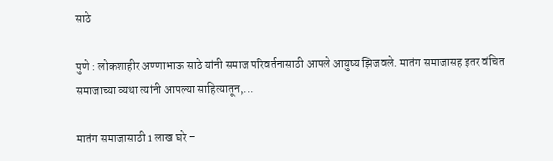साठे

पुणे : लोकशाहीर अण्णाभाऊ साठे यांनी समाज परिवर्तनासाठी आपले आयुष्य झिजवले. मातंग समाजासह इतर वंचित समाजाच्या व्यथा त्यांनी आपल्या साहित्यातून,...

मातंग समाजासाठी 1 लाख घरे –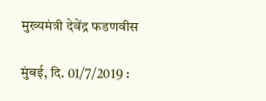मुख्यमंत्री देवेंद्र फडणवीस

मुंबई, दि. 01/7/2019 :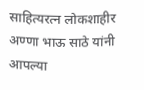साहित्यरत्न लोकशाहीर अण्णा भाऊ साठे यांनी आपल्या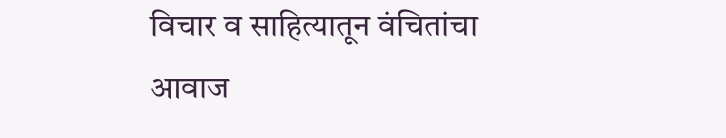विचार व साहित्यातून वंचितांचा आवाज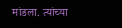मांडला. त्यांच्या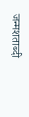जन्मशताब्दी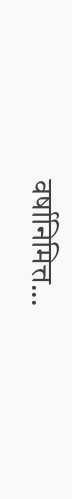वर्षानिमित्त...